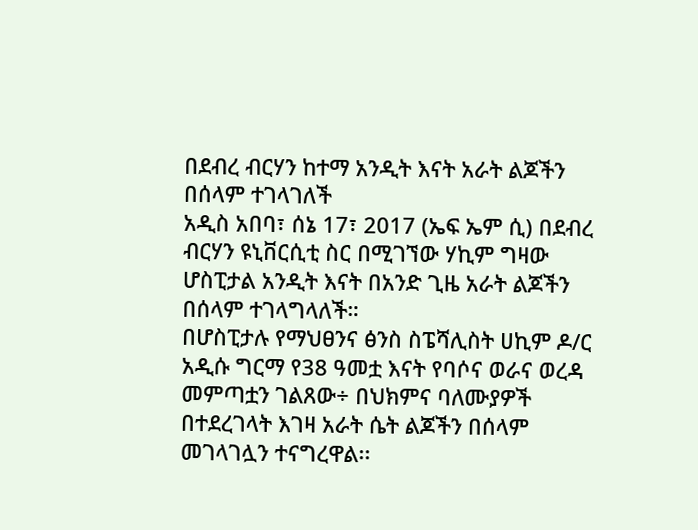በደብረ ብርሃን ከተማ አንዲት እናት አራት ልጆችን በሰላም ተገላገለች
አዲስ አበባ፣ ሰኔ 17፣ 2017 (ኤፍ ኤም ሲ) በደብረ ብርሃን ዩኒቨርሲቲ ስር በሚገኘው ሃኪም ግዛው ሆስፒታል አንዲት እናት በአንድ ጊዜ አራት ልጆችን በሰላም ተገላግላለች።
በሆስፒታሉ የማህፀንና ፅንስ ስፔሻሊስት ሀኪም ዶ/ር አዲሱ ግርማ የ38 ዓመቷ እናት የባሶና ወራና ወረዳ መምጣቷን ገልጸው÷ በህክምና ባለሙያዎች በተደረገላት እገዛ አራት ሴት ልጆችን በሰላም መገላገሏን ተናግረዋል፡፡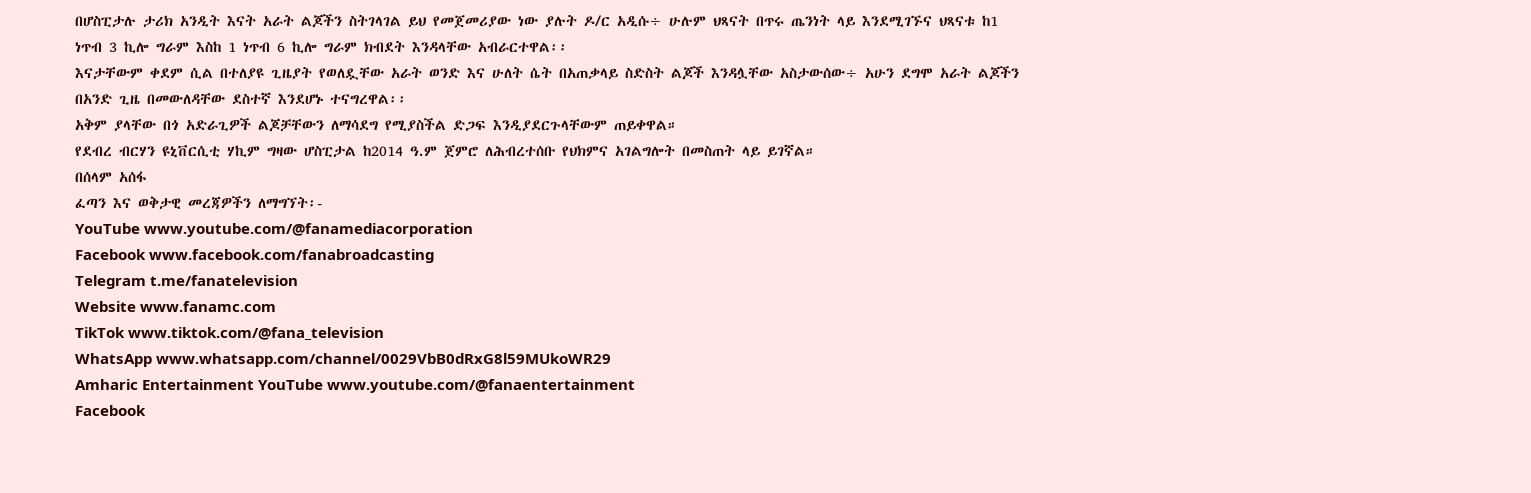በሆስፒታሉ ታሪክ አንዲት እናት አራት ልጆችን ስትገላገል ይህ የመጀመሪያው ነው ያሉት ዶ/ር አዲሱ÷ ሁሉም ህጻናት በጥሩ ጤንነት ላይ እንደሚገኙና ህጻናቱ ከ1 ነጥብ 3 ኪሎ ግራም እስከ 1 ነጥብ 6 ኪሎ ግራም ክብደት እንዳላቸው አብራርተዋል፡፡
እናታቸውም ቀደም ሲል በተለያዩ ጊዜያት የወለዷቸው አራት ወንድ እና ሁለት ሴት በአጠቃላይ ስድስት ልጆች እንዳሏቸው አስታውሰው÷ አሁን ደግሞ አራት ልጆችን በአንድ ጊዜ በመውለዳቸው ደስተኛ እንደሆኑ ተናግረዋል፡፡
አቅም ያላቸው በጎ አድራጊዎች ልጆቻቸውን ለማሳደግ የሚያስችል ድጋፍ እንዲያደርጉላቸውም ጠይቀዋል።
የደብረ ብርሃን ዩኒቨርሲቲ ሃኪም ግዛው ሆስፒታል ከ2014 ዓ.ም ጀምሮ ለሕብረተሰቡ የህክምና አገልግሎት በመስጠት ላይ ይገኛል።
በሰላም አሰፋ
ፈጣን እና ወቅታዊ መረጃዎችን ለማግኘት፡-
YouTube www.youtube.com/@fanamediacorporation
Facebook www.facebook.com/fanabroadcasting
Telegram t.me/fanatelevision
Website www.fanamc.com
TikTok www.tiktok.com/@fana_television
WhatsApp www.whatsapp.com/channel/0029VbB0dRxG8l59MUkoWR29
Amharic Entertainment YouTube www.youtube.com/@fanaentertainment
Facebook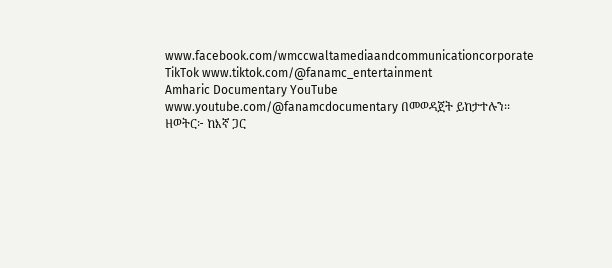www.facebook.com/wmccwaltamediaandcommunicationcorporate
TikTok www.tiktok.com/@fanamc_entertainment
Amharic Documentary YouTube www.youtube.com/@fanamcdocumentary በመወዳጀት ይከታተሉን፡፡
ዘወትር፦ ከእኛ ጋር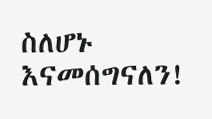ስለሆኑ እናመሰግናለን!